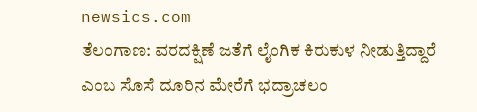newsics.com
ತೆಲಂಗಾಣ: ವರದಕ್ಷಿಣೆ ಜತೆಗೆ ಲೈಂಗಿಕ ಕಿರುಕುಳ ನೀಡುತ್ತಿದ್ದಾರೆ ಎಂಬ ಸೊಸೆ ದೂರಿನ ಮೇರೆಗೆ ಭದ್ರಾಚಲಂ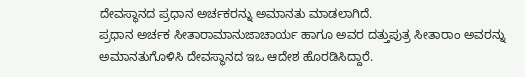ದೇವಸ್ಥಾನದ ಪ್ರಧಾನ ಅರ್ಚಕರನ್ನು ಅಮಾನತು ಮಾಡಲಾಗಿದೆ.
ಪ್ರಧಾನ ಅರ್ಚಕ ಸೀತಾರಾಮಾನುಜಾಚಾರ್ಯ ಹಾಗೂ ಅವರ ದತ್ತುಪುತ್ರ ಸೀತಾರಾಂ ಅವರನ್ನು ಅಮಾನತುಗೊಳಿಸಿ ದೇವಸ್ಥಾನದ ಇಒ ಆದೇಶ ಹೊರಡಿಸಿದ್ದಾರೆ.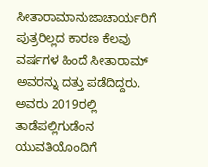ಸೀತಾರಾಮಾನುಜಾಚಾರ್ಯರಿಗೆ ಪುತ್ರರಿಲ್ಲದ ಕಾರಣ ಕೆಲವು ವರ್ಷಗಳ ಹಿಂದೆ ಸೀತಾರಾಮ್ ಅವರನ್ನು ದತ್ತು ಪಡೆದಿದ್ದರು. ಅವರು 2019ರಲ್ಲಿ ತಾಡೆಪಲ್ಲಿಗುಡೆಂನ ಯುವತಿಯೊಂದಿಗೆ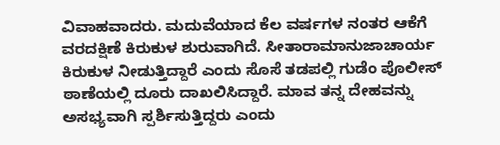ವಿವಾಹವಾದರು. ಮದುವೆಯಾದ ಕೆಲ ವರ್ಷಗಳ ನಂತರ ಆಕೆಗೆ ವರದಕ್ಷಿಣೆ ಕಿರುಕುಳ ಶುರುವಾಗಿದೆ. ಸೀತಾರಾಮಾನುಜಾಚಾರ್ಯ ಕಿರುಕುಳ ನೀಡುತ್ತಿದ್ದಾರೆ ಎಂದು ಸೊಸೆ ತಡಪಲ್ಲಿ ಗುಡೆಂ ಪೊಲೀಸ್ ಠಾಣೆಯಲ್ಲಿ ದೂರು ದಾಖಲಿಸಿದ್ದಾರೆ. ಮಾವ ತನ್ನ ದೇಹವನ್ನು ಅಸಭ್ಯವಾಗಿ ಸ್ಪರ್ಶಿಸುತ್ತಿದ್ದರು ಎಂದು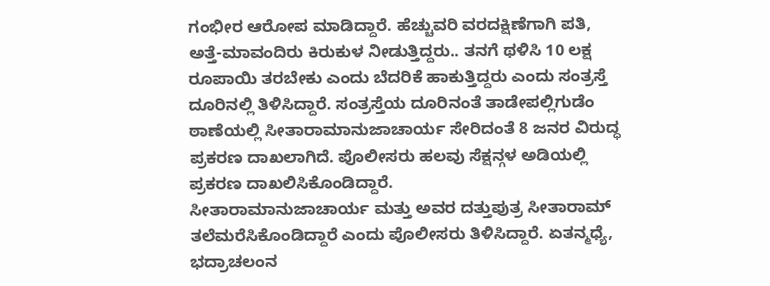ಗಂಭೀರ ಆರೋಪ ಮಾಡಿದ್ದಾರೆ. ಹೆಚ್ಚುವರಿ ವರದಕ್ಷಿಣೆಗಾಗಿ ಪತಿ, ಅತ್ತೆ-ಮಾವಂದಿರು ಕಿರುಕುಳ ನೀಡುತ್ತಿದ್ದರು.. ತನಗೆ ಥಳಿಸಿ 10 ಲಕ್ಷ ರೂಪಾಯಿ ತರಬೇಕು ಎಂದು ಬೆದರಿಕೆ ಹಾಕುತ್ತಿದ್ದರು ಎಂದು ಸಂತ್ರಸ್ತೆ ದೂರಿನಲ್ಲಿ ತಿಳಿಸಿದ್ದಾರೆ. ಸಂತ್ರಸ್ತೆಯ ದೂರಿನಂತೆ ತಾಡೇಪಲ್ಲಿಗುಡೆಂ ಠಾಣೆಯಲ್ಲಿ ಸೀತಾರಾಮಾನುಜಾಚಾರ್ಯ ಸೇರಿದಂತೆ 8 ಜನರ ವಿರುದ್ಧ ಪ್ರಕರಣ ದಾಖಲಾಗಿದೆ. ಪೊಲೀಸರು ಹಲವು ಸೆಕ್ಷನ್ಗಳ ಅಡಿಯಲ್ಲಿ ಪ್ರಕರಣ ದಾಖಲಿಸಿಕೊಂಡಿದ್ದಾರೆ.
ಸೀತಾರಾಮಾನುಜಾಚಾರ್ಯ ಮತ್ತು ಅವರ ದತ್ತುಪುತ್ರ ಸೀತಾರಾಮ್ ತಲೆಮರೆಸಿಕೊಂಡಿದ್ದಾರೆ ಎಂದು ಪೊಲೀಸರು ತಿಳಿಸಿದ್ದಾರೆ. ಏತನ್ಮಧ್ಯೆ, ಭದ್ರಾಚಲಂನ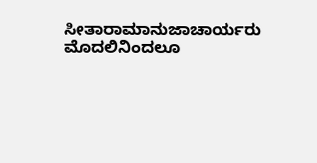ಸೀತಾರಾಮಾನುಜಾಚಾರ್ಯರು ಮೊದಲಿನಿಂದಲೂ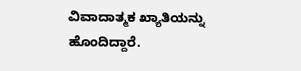ವಿವಾದಾತ್ಮಕ ಖ್ಯಾತಿಯನ್ನು ಹೊಂದಿದ್ದಾರೆ.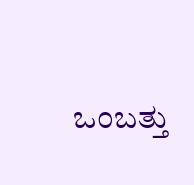ಒಂಬತ್ತು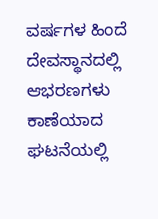ವರ್ಷಗಳ ಹಿಂದೆ ದೇವಸ್ಥಾನದಲ್ಲಿ ಆಭರಣಗಳು ಕಾಣೆಯಾದ ಘಟನೆಯಲ್ಲಿ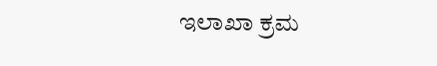ಇಲಾಖಾ ಕ್ರಮ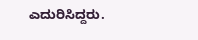ಎದುರಿಸಿದ್ದರು.